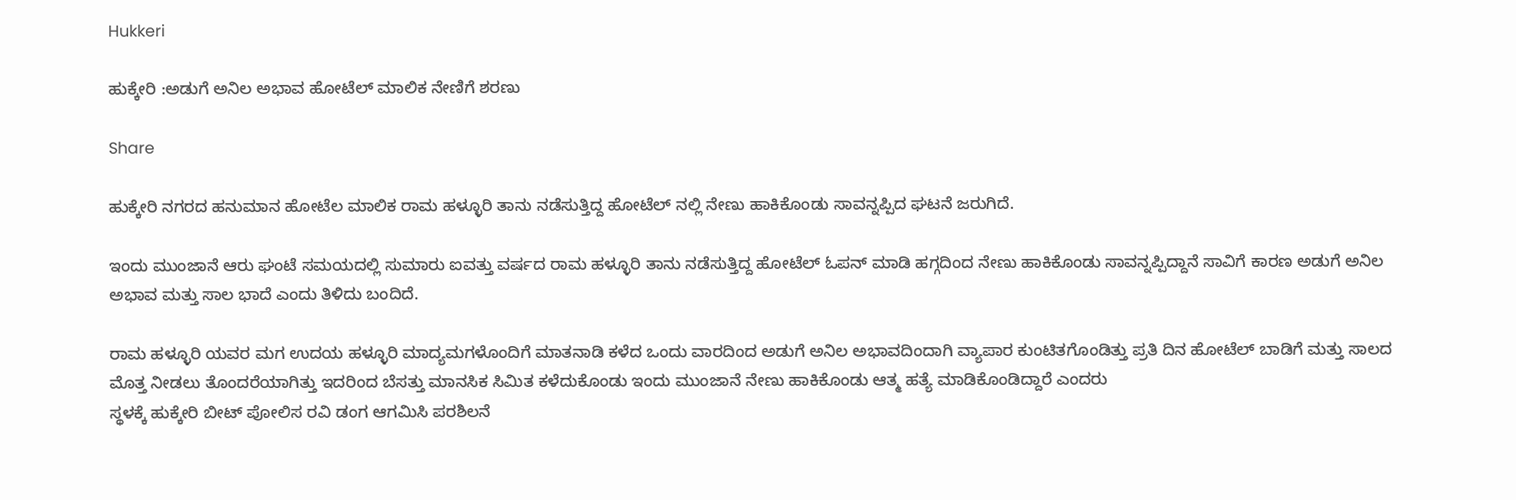Hukkeri

ಹುಕ್ಕೇರಿ :ಅಡುಗೆ ಅನಿಲ ಅಭಾವ ಹೋಟೆಲ್ ಮಾಲಿಕ ನೇಣಿಗೆ ಶರಣು

Share

ಹುಕ್ಕೇರಿ ನಗರದ ಹನುಮಾನ ಹೋಟೆಲ ಮಾಲಿಕ ರಾಮ ಹಳ್ಳೂರಿ ತಾನು ನಡೆಸುತ್ತಿದ್ದ ಹೋಟೆಲ್ ನಲ್ಲಿ ನೇಣು ಹಾಕಿಕೊಂಡು ಸಾವನ್ನಪ್ಪಿದ ಘಟನೆ ಜರುಗಿದೆ.

ಇಂದು ಮುಂಜಾನೆ ಆರು ಘಂಟೆ ಸಮಯದಲ್ಲಿ ಸುಮಾರು ಐವತ್ತು ವರ್ಷದ ರಾಮ ಹಳ್ಳೂರಿ ತಾನು ನಡೆಸುತ್ತಿದ್ದ ಹೋಟೆಲ್ ಓಪನ್ ಮಾಡಿ ಹಗ್ಗದಿಂದ ನೇಣು ಹಾಕಿಕೊಂಡು ಸಾವನ್ನಪ್ಪಿದ್ದಾನೆ ಸಾವಿಗೆ ಕಾರಣ ಅಡುಗೆ ಅನಿಲ ಅಭಾವ ಮತ್ತು ಸಾಲ ಭಾದೆ ಎಂದು ತಿಳಿದು ಬಂದಿದೆ.

ರಾಮ ಹಳ್ಳೂರಿ ಯವರ ಮಗ ಉದಯ ಹಳ್ಳೂರಿ ಮಾದ್ಯಮಗಳೊಂದಿಗೆ ಮಾತನಾಡಿ ಕಳೆದ ಒಂದು ವಾರದಿಂದ ಅಡುಗೆ ಅನಿಲ ಅಭಾವದಿಂದಾಗಿ ವ್ಯಾಪಾರ ಕುಂಟಿತಗೊಂಡಿತ್ತು ಪ್ರತಿ ದಿನ ಹೋಟೆಲ್ ಬಾಡಿಗೆ ಮತ್ತು ಸಾಲದ ಮೊತ್ತ ನೀಡಲು ತೊಂದರೆಯಾಗಿತ್ತು ಇದರಿಂದ ಬೆಸತ್ತು ಮಾನಸಿಕ ಸಿಮಿತ ಕಳೆದುಕೊಂಡು ಇಂದು ಮುಂಜಾನೆ ನೇಣು ಹಾಕಿಕೊಂಡು ಆತ್ಮ ಹತ್ಯೆ ಮಾಡಿಕೊಂಡಿದ್ದಾರೆ ಎಂದರು
ಸ್ಥಳಕ್ಕೆ ಹುಕ್ಕೇರಿ ಬೀಟ್ ಪೋಲಿಸ ರವಿ ಡಂಗ ಆಗಮಿಸಿ ಪರಶಿಲನೆ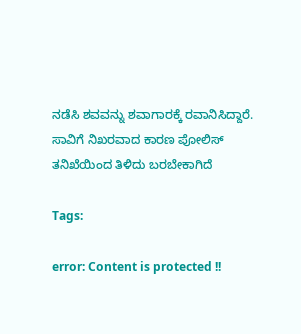ನಡೆಸಿ ಶವವನ್ನು ಶವಾಗಾರಕ್ಕೆ ರವಾನಿಸಿದ್ದಾರೆ.
ಸಾವಿಗೆ ನಿಖರವಾದ ಕಾರಣ ಪೋಲಿಸ್ ತನಿಖೆಯಿಂದ ತಿಳಿದು ಬರಬೇಕಾಗಿದೆ

Tags:

error: Content is protected !!